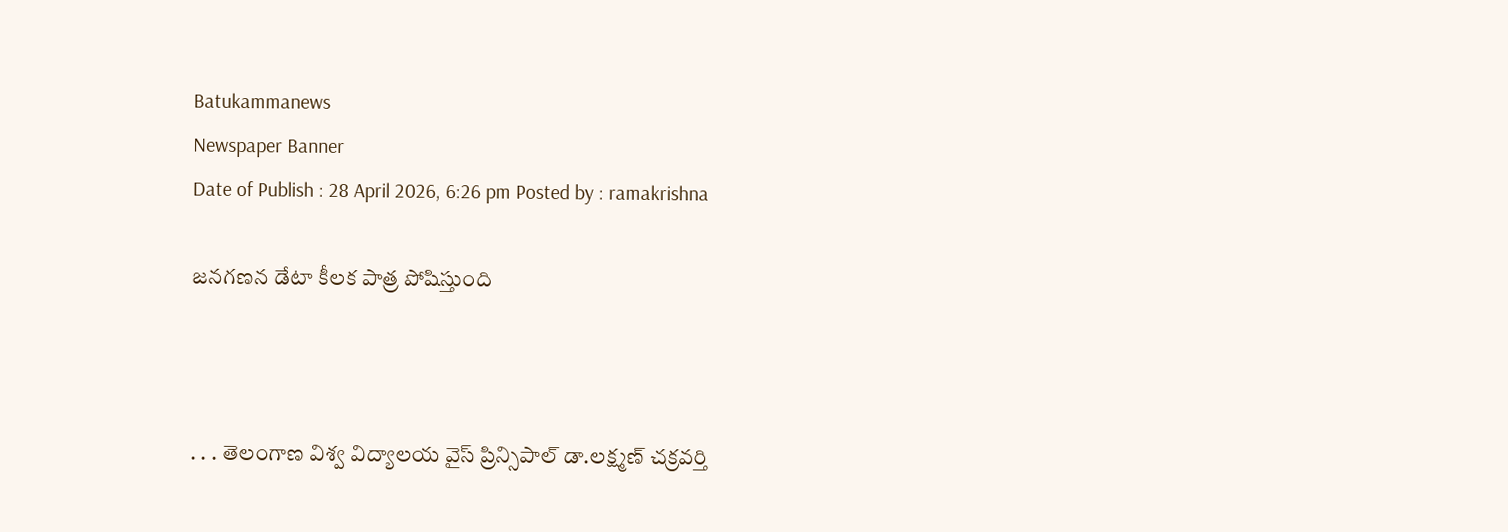Batukammanews
Newspaper Banner
Date of Publish : 28 April 2026, 6:26 pm Posted by : ramakrishna

జనగణన డేటా కీలక పాత్ర పోషిస్తుంది



. . . తెలంగాణ విశ్వ విద్యాలయ వైస్ ప్రిన్సిపాల్ డా.లక్ష్మణ్ చక్రవర్తి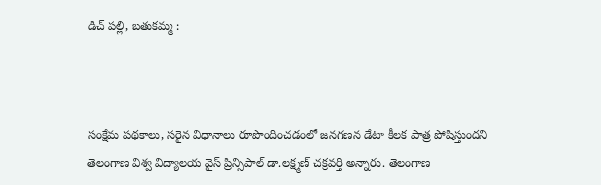డిచ్ పల్లి, బతుకమ్మ :



సంక్షేమ పథకాలు, సరైన విధానాలు రూపొందించడంలో జనగణన డేటా కీలక పాత్ర పోషిస్తుందని తెలంగాణ విశ్వ విద్యాలయ వైస్ ప్రిన్సిపాల్ డా.లక్ష్మణ్ చక్రవర్తి అన్నారు. తెలంగాణ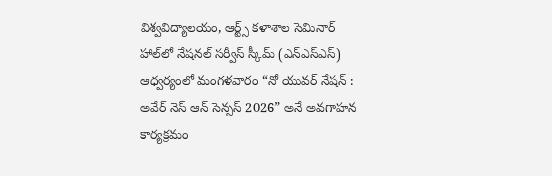విశ్వవిద్యాలయం, ఆర్ట్స్ కళాశాల సెమినార్ హాల్‌లో నేషనల్ సర్వీస్ స్కీమ్ (ఎన్ఎస్ఎస్) ఆధ్వర్యంలో మంగళవారం “నో యువర్ నేషన్ : అవేర్ నెస్ ఆన్ సెన్సస్ 2026” అనే అవగాహన కార్యక్రమం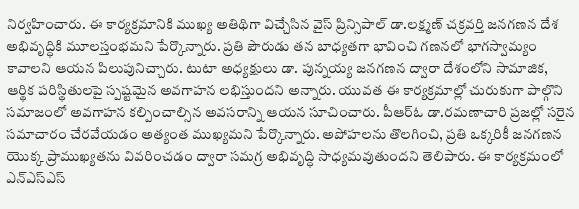నిర్వహించారు. ఈ కార్యక్రమానికి ముఖ్య అతిథిగా విచ్చేసిన వైస్ ప్రిన్సిపాల్ డా.లక్ష్మణ్ చక్రవర్తి జనగణన దేశ అభివృద్ధికి మూలస్తంభమని పేర్కొన్నారు. ప్రతి పౌరుడు తన బాధ్యతగా భావించి గణనలో భాగస్వామ్యం కావాలని ఆయన పిలుపునిచ్చారు. టుటా అధ్యక్షులు డా. పున్నయ్య జనగణన ద్వారా దేశంలోని సామాజిక, ఆర్థిక పరిస్థితులపై స్పష్టమైన అవగాహన లభిస్తుందని అన్నారు. యువత ఈ కార్యక్రమాల్లో చురుకుగా పాల్గొని సమాజంలో అవగాహన కల్పించాల్సిన అవసరాన్ని ఆయన సూచించారు. పీఆర్ఓ డా.రమణాచారి ప్రజల్లో సరైన సమాచారం చేరవేయడం అత్యంత ముఖ్యమని పేర్కొన్నారు. అపోహలను తొలగించి, ప్రతి ఒక్కరికీ జనగణన యొక్క ప్రాముఖ్యతను వివరించడం ద్వారా సమగ్ర అభివృద్ధి సాధ్యమవుతుందని తెలిపారు. ఈ కార్యక్రమంలో ఎన్ఎస్ఎస్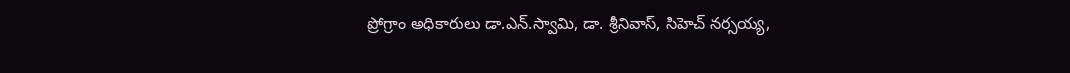ప్రోగ్రాం అధికారులు డా.ఎన్.స్వామి, డా. శ్రీనివాస్, సిహెచ్ నర్సయ్య,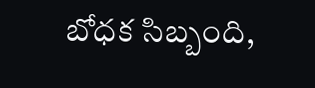బోధక సిబ్బంది,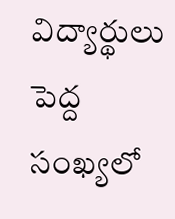విద్యార్థులు పెద్ద సంఖ్యలో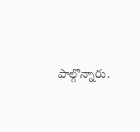పాల్గొన్నారు.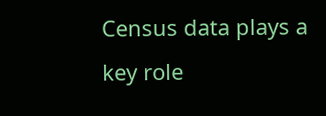Census data plays a key role